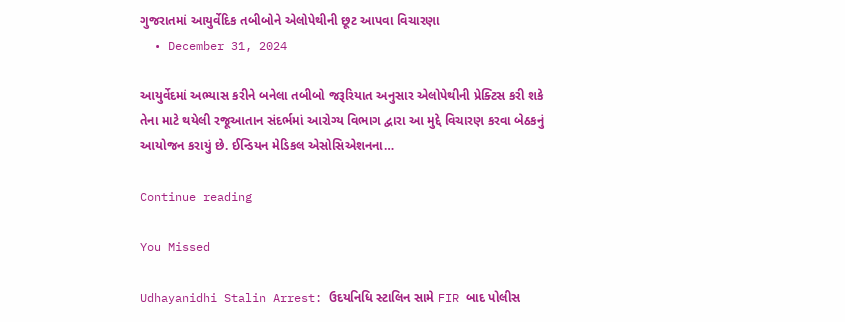ગુજરાતમાં આયુર્વેદિક તબીબોને એલોપેથીની છૂટ આપવા વિચારણા
  • December 31, 2024

આયુર્વેદમાં અભ્યાસ કરીને બનેલા તબીબો જરૂરિયાત અનુસાર એલોપેથીની પ્રેક્ટિસ કરી શકે તેના માટે થયેલી રજૂઆતાન સંદર્ભમાં આરોગ્ય વિભાગ દ્વારા આ મુદ્દે વિચારણ કરવા બેઠકનું આયોજન કરાયું છે. ઈન્ડિયન મેડિકલ એસોસિએશનના…

Continue reading

You Missed

Udhayanidhi Stalin Arrest: ઉદયનિધિ સ્ટાલિન સામે FIR બાદ પોલીસ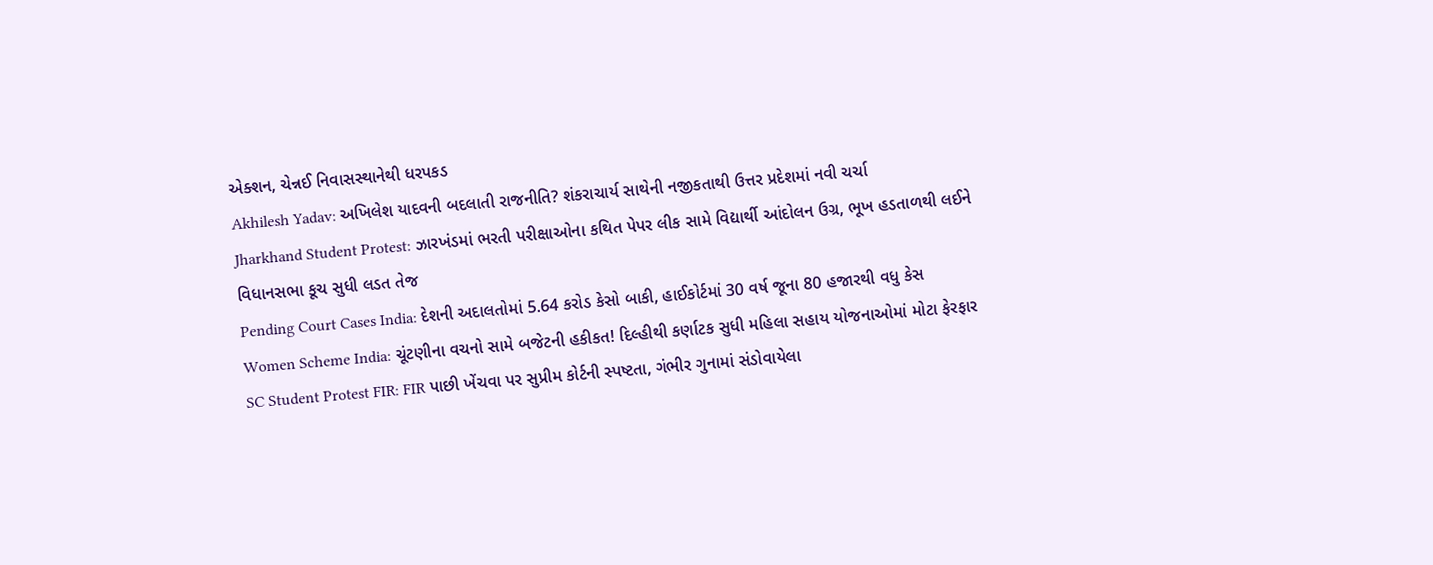એક્શન, ચેન્નઈ નિવાસસ્થાનેથી ધરપકડ
Akhilesh Yadav: અખિલેશ યાદવની બદલાતી રાજનીતિ? શંકરાચાર્ય સાથેની નજીકતાથી ઉત્તર પ્રદેશમાં નવી ચર્ચા
Jharkhand Student Protest: ઝારખંડમાં ભરતી પરીક્ષાઓના કથિત પેપર લીક સામે વિદ્યાર્થી આંદોલન ઉગ્ર, ભૂખ હડતાળથી લઈને વિધાનસભા કૂચ સુધી લડત તેજ
Pending Court Cases India: દેશની અદાલતોમાં 5.64 કરોડ કેસો બાકી, હાઈકોર્ટમાં 30 વર્ષ જૂના 80 હજારથી વધુ કેસ
Women Scheme India: ચૂંટણીના વચનો સામે બજેટની હકીકત! દિલ્હીથી કર્ણાટક સુધી મહિલા સહાય યોજનાઓમાં મોટા ફેરફાર
SC Student Protest FIR: FIR પાછી ખેંચવા પર સુપ્રીમ કોર્ટની સ્પષ્ટતા, ગંભીર ગુનામાં સંડોવાયેલા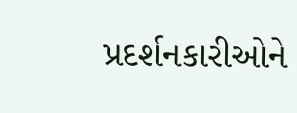પ્રદર્શનકારીઓને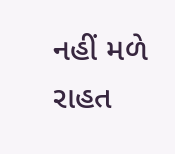નહીં મળે રાહત